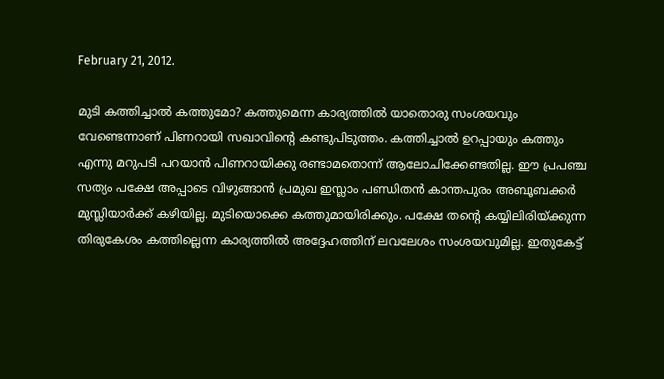February 21, 2012.

മുടി കത്തിച്ചാല്‍ കത്തുമോ? കത്തുമെന്ന കാര്യത്തില്‍ യാതൊരു സംശയവും വേണ്ടെന്നാണ് പിണറായി സഖാവിന്റെ കണ്ടുപിടുത്തം. കത്തിച്ചാല്‍ ഉറപ്പായും കത്തും എന്നു മറുപടി പറയാന്‍ പിണറായിക്കു രണ്ടാമതൊന്ന്‌ ആലോചിക്കേണ്ടതില്ല. ഈ പ്രപഞ്ച സത്യം പക്ഷേ അപ്പാടെ വിഴുങ്ങാന്‍ പ്രമുഖ ഇസ്ലാം പണ്ഡിതന്‍ കാന്തപുരം അബൂബക്കര്‍ മുസ്ലിയാര്‍ക്ക് കഴിയില്ല. മുടിയൊക്കെ കത്തുമായിരിക്കും. പക്ഷേ തന്റെ കയ്യിലിരിയ്ക്കുന്ന തിരുകേശം കത്തില്ലെന്ന കാര്യത്തില്‍ അദ്ദേഹത്തിന് ലവലേശം സംശയവുമില്ല. ഇതുകേട്ട്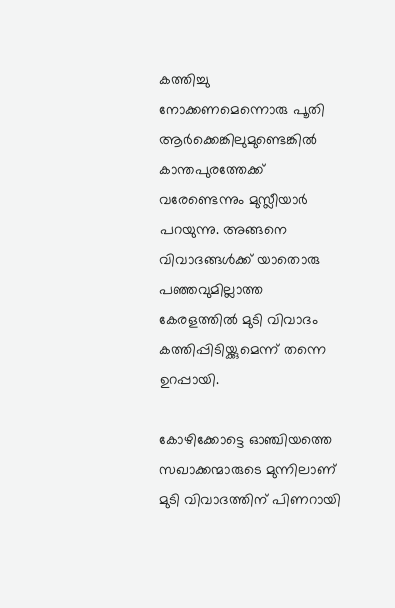കത്തിച്ചു നോക്കണമെന്നൊരു പൂതി ആര്‍ക്കെങ്കിലുമുണ്ടെങ്കില്‍ കാന്തപുരത്തേക്ക് വരേണ്ടെന്നും മുസ്ലീയാര്‍ പറയുന്നു. അങ്ങനെ വിവാദങ്ങള്‍ക്ക് യാതൊരു പഞ്ഞവുമില്ലാത്ത കേരളത്തില്‍ മുടി വിവാദം കത്തിപ്പിടിയ്ക്കുമെന്ന് തന്നെ ഉറപ്പായി.

കോഴിക്കോട്ടെ ഓഞ്ചിയത്തെ സഖാക്കന്മാരുടെ മുന്നിലാണ് മുടി വിവാദത്തിന് പിണറായി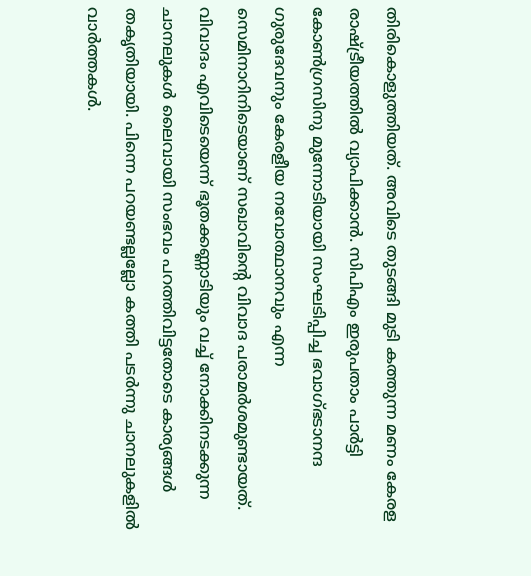തിരികൊളുത്തിയത്. അവിടെ തുടങ്ങി മുടി കത്തുന്ന മണം കേരള രാഷ്ട്രീയത്തില്‍ വ്യാപിക്കാന്‍. സിപിഎം ഇരുപതാം പാര്‍ട്ടി കോണ്‍ഗ്രസിനു മുന്നോടിയായി സംഘടിപ്പിച്ച ഭവാഗ്ഭടാനന്ദ ഗുരുദേവനും കേരളീയ നവോത്ഥാനവും എന്ന സെമിനാറിനിടെയാണ് സഖാവിന്റെ വിവാദ പരാമര്‍ശമുണ്ടായത്. വിവാദം എവിടെയെന്ന് ഭൂതക്കണ്ണാടിയും വച്ച് നോക്കിനടക്കുന്ന ചാനലുകള്‍ ലൈവായി സംഭവം പറത്തിവിട്ടതോടെ കാര്യങ്ങള്‍ തകൃതിയായി. പിന്നെ പറയണ്ടല്ലല്ലോ കത്തി പടര്‍ന്നു ചാനലുകളില്‍ വാര്‍ത്തകള്‍.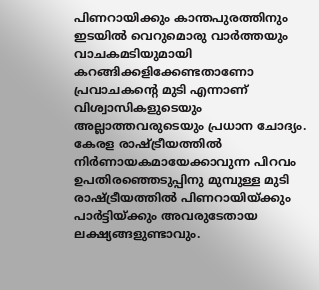പിണറായിക്കും കാന്തപുരത്തിനും ഇടയില്‍ വെറുമൊരു വാര്‍ത്തയും വാചകമടിയുമായി കറങ്ങിക്കളിക്കേണ്ടതാണോ പ്രവാചകന്റെ മുടി എന്നാണ്‌ വിശ്വാസികളുടെയും അല്ലാത്തവരുടെയും പ്രധാന ചോദ്യം. കേരള രാഷ്ട്രീയത്തില്‍ നിര്‍ണായകമായേക്കാവുന്ന പിറവം ഉപതിരഞ്ഞെടുപ്പിനു മുമ്പുള്ള മുടി രാഷ്ട്രീയത്തില്‍ പിണറായിയ്ക്കും പാര്‍ട്ടിയ്ക്കും അവരുടേതായ ലക്ഷ്യങ്ങളുണ്ടാവും.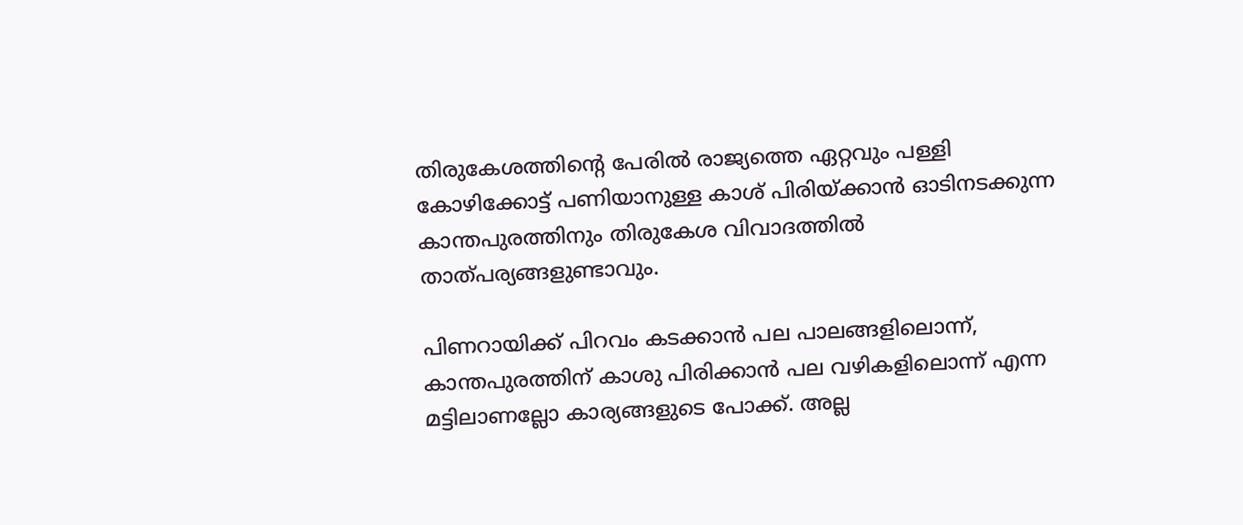തിരുകേശത്തിന്റെ പേരില്‍ രാജ്യത്തെ ഏറ്റവും പള്ളി കോഴിക്കോട്ട് പണിയാനുള്ള കാശ് പിരിയ്ക്കാന്‍ ഓടിനടക്കുന്ന കാന്തപുരത്തിനും തിരുകേശ വിവാദത്തില്‍ താത്പര്യങ്ങളുണ്ടാവും.

പിണറായിക്ക്‌ പിറവം കടക്കാന്‍ പല പാലങ്ങളിലൊന്ന്‌, കാന്തപുരത്തിന്‌ കാശു പിരിക്കാന്‍ പല വഴികളിലൊന്ന്‌ എന്ന മട്ടിലാണല്ലോ കാര്യങ്ങളുടെ പോക്ക്‌. അല്ല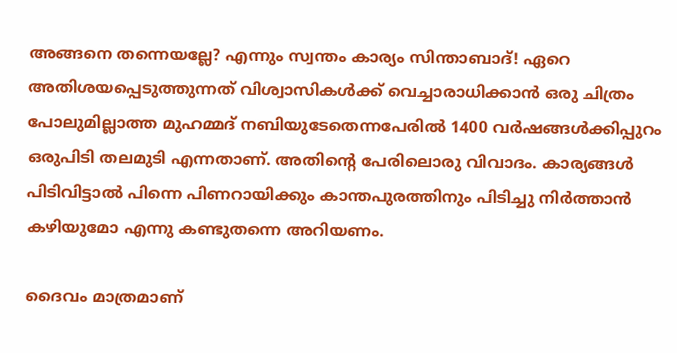അങ്ങനെ തന്നെയല്ലേ? എന്നും സ്വന്തം കാര്യം സിന്താബാദ്‌! ഏറെ അതിശയപ്പെടുത്തുന്നത് വിശ്വാസികള്‍ക്ക്‌ വെച്ചാരാധിക്കാന്‍ ഒരു ചിത്രം പോലുമില്ലാത്ത മുഹമ്മദ്‌ നബിയുടേതെന്നപേരില്‍ 1400 വര്‍ഷങ്ങള്‍ക്കിപ്പുറം ഒരുപിടി തലമുടി എന്നതാണ്. അതിന്റെ പേരിലൊരു വിവാദം. കാര്യങ്ങള്‍ പിടിവിട്ടാല്‍ പിന്നെ പിണറായിക്കും കാന്തപുരത്തിനും പിടിച്ചു നിര്‍ത്താന്‍ കഴിയുമോ എന്നു കണ്ടുതന്നെ അറിയണം.

ദൈവം മാത്രമാണ്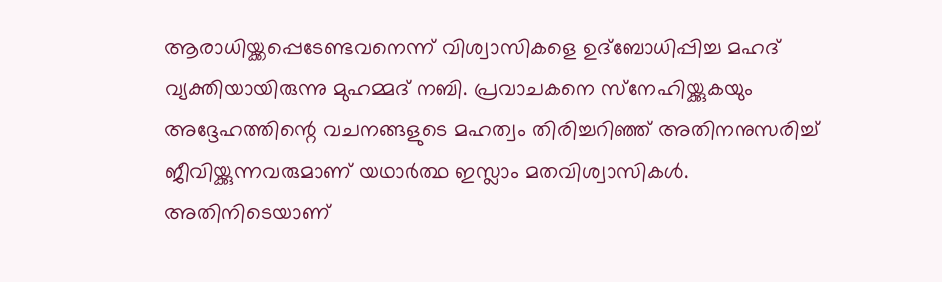ആരാധിയ്ക്കപ്പെടേണ്ടവനെന്ന് വിശ്വാസികളെ ഉദ്‌ബോധിപ്പിച്ച മഹദ് വ്യക്തിയായിരുന്നു മുഹമ്മദ് നബി. പ്രവാചകനെ സ്‌നേഹിയ്ക്കുകയും അദ്ദേഹത്തിന്റെ വചനങ്ങളുടെ മഹത്വം തിരിച്ചറിഞ്ഞ് അതിനനുസരിച്ച് ജീവിയ്ക്കുന്നവരുമാണ് യഥാര്‍ത്ഥ ഇസ്ലാം മതവിശ്വാസികള്‍. അതിനിടെയാണ്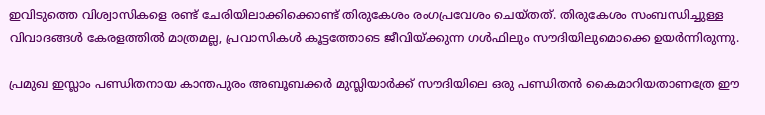ഇവിടുത്തെ വിശ്വാസികളെ രണ്ട് ചേരിയിലാക്കിക്കൊണ്ട് തിരുകേശം രംഗപ്രവേശം ചെയ്തത്. തിരുകേശം സംബന്ധിച്ചുള്ള വിവാദങ്ങള്‍ കേരളത്തില്‍ മാത്രമല്ല, പ്രവാസികള്‍ കൂട്ടത്തോടെ ജീവിയ്ക്കുന്ന ഗള്‍ഫിലും സൗദിയിലുമൊക്കെ ഉയര്‍ന്നിരുന്നു.

പ്രമുഖ ഇസ്ലാം പണ്ഡിതനായ കാന്തപുരം അബൂബക്കര്‍ മുസ്ലിയാര്‍ക്ക് സൗദിയിലെ ഒരു പണ്ഡിതന്‍ കൈമാറിയതാണത്രേ ഈ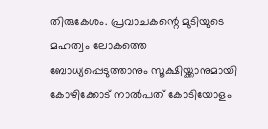തിരുകേശം. പ്രവാചകന്റെ മുടിയുടെ മഹത്വം ലോകത്തെ ബോധ്യപ്പെടുത്താനും സൂക്ഷിയ്ക്കാനുമായി കോഴിക്കോട് നാല്‍പത് കോടിയോളം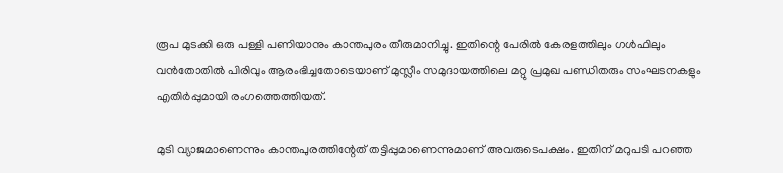രൂപ മുടക്കി ഒരു പള്ളി പണിയാനും കാന്തപുരം തീരുമാനിച്ചു. ഇതിന്റെ പേരില്‍ കേരളത്തിലും ഗള്‍ഫിലും വന്‍തോതില്‍ പിരിവും ആരംഭിച്ചതോടെയാണ് മുസ്ലീം സമുദായത്തിലെ മറ്റു പ്രമുഖ പണ്ഡിതരും സംഘടനകളും എതിര്‍പ്പുമായി രംഗത്തെത്തിയത്.

മുടി വ്യാജമാണെന്നും കാന്തപുരത്തിന്റേത് തട്ടിപ്പുമാണെന്നുമാണ് അവരുടെപക്ഷം. ഇതിന് മറുപടി പറഞ്ഞ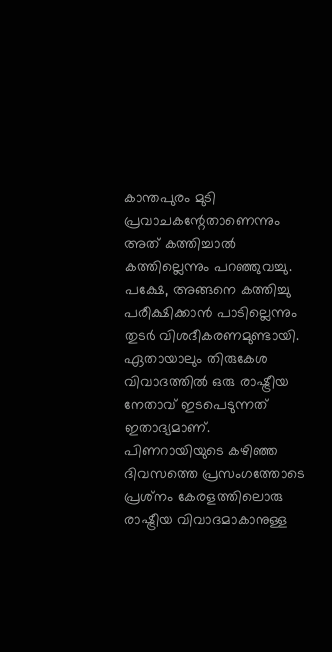കാന്തപുരം മുടി പ്രവാചകന്റേതാണെന്നും അത് കത്തിച്ചാല്‍ കത്തില്ലെന്നും പറഞ്ഞുവച്ചു. പക്ഷേ, അങ്ങനെ കത്തിച്ചു പരീക്ഷിക്കാന്‍ പാടില്ലെന്നും തുടര്‍ വിശദീകരണമുണ്ടായി. ഏതായാലും തിരുകേശ വിവാദത്തില്‍ ഒരു രാഷ്ട്രീയ നേതാവ്‌ ഇടപെടുന്നത്‌ ഇതാദ്യമാണ്‌. പിണറായിയുടെ കഴിഞ്ഞ ദിവസത്തെ പ്രസംഗത്തോടെ പ്രശ്‌നം കേരളത്തിലൊരു രാഷ്ട്രീയ വിവാദമാകാനുള്ള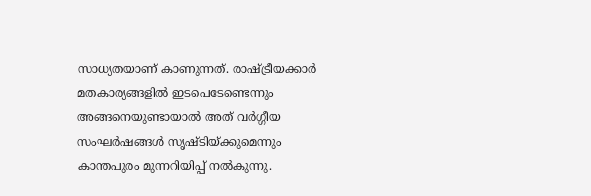സാധ്യതയാണ്‌ കാണുന്നത്‌. രാഷ്ട്രീയക്കാര്‍ മതകാര്യങ്ങളില്‍ ഇടപെടേണ്ടെന്നും അങ്ങനെയുണ്ടായാല്‍ അത് വര്‍ഗ്ഗീയ സംഘര്‍ഷങ്ങള്‍ സൃഷ്ടിയ്ക്കുമെന്നും കാന്തപുരം മുന്നറിയിപ്പ് നല്‍കുന്നു.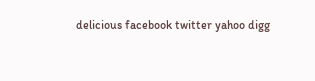delicious facebook twitter yahoo digg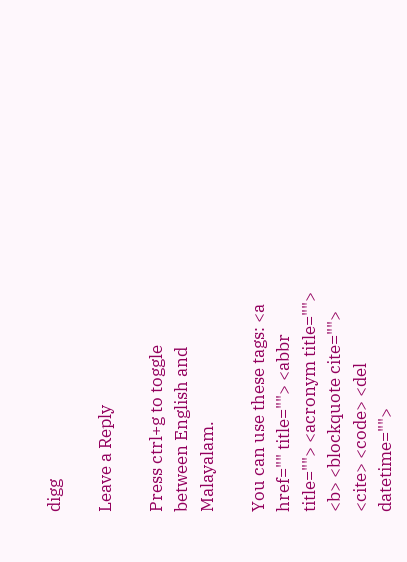digg

Leave a Reply

Press ctrl+g to toggle between English and Malayalam.

You can use these tags: <a href="" title=""> <abbr title=""> <acronym title=""> <b> <blockquote cite=""> <cite> <code> <del datetime="">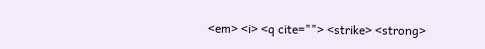<em> <i> <q cite=""> <strike> <strong>